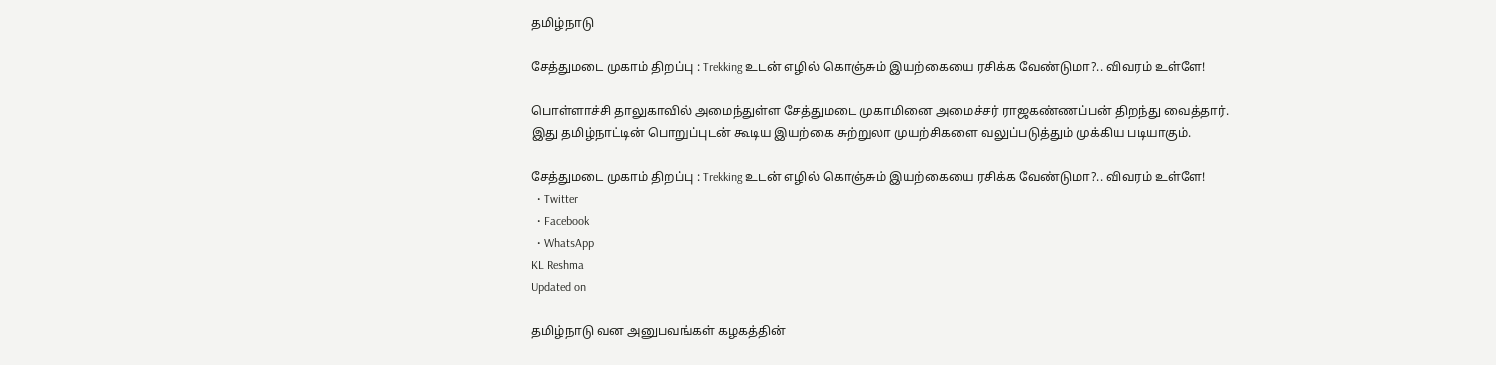தமிழ்நாடு

சேத்துமடை முகாம் திறப்பு : Trekking உடன் எழில் கொஞ்சும் இயற்கையை ரசிக்க வேண்டுமா?.. விவரம் உள்ளே!

பொள்ளாச்சி தாலுகாவில் அமைந்துள்ள சேத்துமடை முகாமினை அமைச்சர் ராஜகண்ணப்பன் திறந்து வைத்தார். இது தமிழ்நாட்டின் பொறுப்புடன் கூடிய இயற்கை சுற்றுலா முயற்சிகளை வலுப்படுத்தும் முக்கிய படியாகும்.

சேத்துமடை முகாம் திறப்பு : Trekking உடன் எழில் கொஞ்சும் இயற்கையை ரசிக்க வேண்டுமா?.. விவரம் உள்ளே!
  • Twitter
  • Facebook
  • WhatsApp
KL Reshma
Updated on

தமிழ்நாடு வன அனுபவங்கள் கழகத்தின்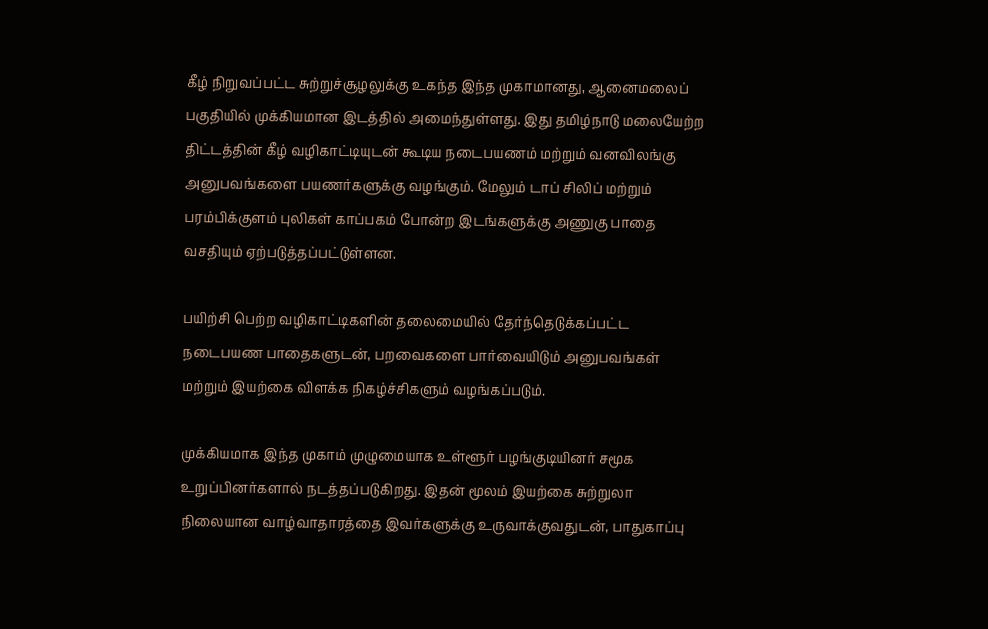கீழ் நிறுவப்பட்ட சுற்றுச்சூழலுக்கு உகந்த இந்த முகாமானது, ஆனைமலைப் பகுதியில் முக்கியமான இடத்தில் அமைந்துள்ளது. இது தமிழ்நாடு மலையேற்ற திட்டத்தின் கீழ் வழிகாட்டியுடன் கூடிய நடைபயணம் மற்றும் வனவிலங்கு அனுபவங்களை பயணர்களுக்கு வழங்கும். மேலும் டாப் சிலிப் மற்றும் பரம்பிக்குளம் புலிகள் காப்பகம் போன்ற இடங்களுக்கு அணுகு பாதை வசதியும் ஏற்படுத்தப்பட்டுள்ளன.

பயிற்சி பெற்ற வழிகாட்டிகளின் தலைமையில் தேர்ந்தெடுக்கப்பட்ட நடைபயண பாதைகளுடன், பறவைகளை பார்வையிடும் அனுபவங்கள் மற்றும் இயற்கை விளக்க நிகழ்ச்சிகளும் வழங்கப்படும்.

முக்கியமாக இந்த முகாம் முழுமையாக உள்ளூர் பழங்குடியினர் சமூக உறுப்பினர்களால் நடத்தப்படுகிறது. இதன் மூலம் இயற்கை சுற்றுலா நிலையான வாழ்வாதாரத்தை இவர்களுக்கு உருவாக்குவதுடன், பாதுகாப்பு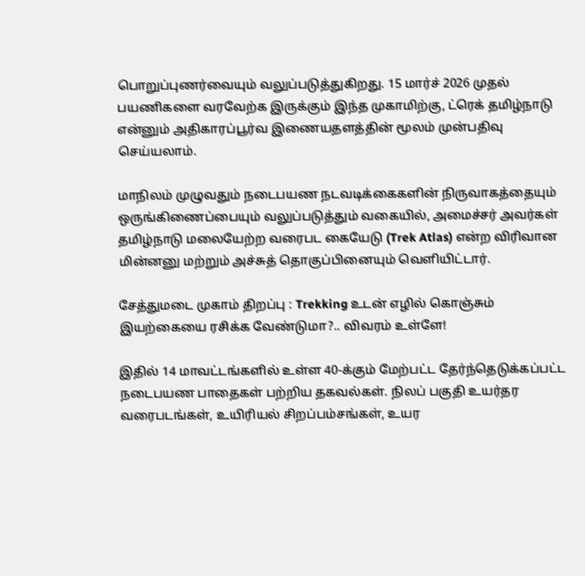பொறுப்புணர்வையும் வலுப்படுத்துகிறது. 15 மார்ச் 2026 முதல் பயணிகளை வரவேற்க இருக்கும் இந்த முகாமிற்கு, ட்ரெக் தமிழ்நாடு என்னும் அதிகாரப்பூர்வ இணையதளத்தின் மூலம் முன்பதிவு செய்யலாம்.

மாநிலம் முழுவதும் நடைபயண நடவடிக்கைகளின் நிருவாகத்தையும் ஒருங்கிணைப்பையும் வலுப்படுத்தும் வகையில், அமைச்சர் அவர்கள் தமிழ்நாடு மலையேற்ற வரைபட கையேடு (Trek Atlas) என்ற விரிவான மின்னனு மற்றும் அச்சுத் தொகுப்பினையும் வெளியிட்டார்.

சேத்துமடை முகாம் திறப்பு : Trekking உடன் எழில் கொஞ்சும் இயற்கையை ரசிக்க வேண்டுமா?.. விவரம் உள்ளே!

இதில் 14 மாவட்டங்களில் உள்ள 40-க்கும் மேற்பட்ட தேர்ந்தெடுக்கப்பட்ட நடைபயண பாதைகள் பற்றிய தகவல்கள். நிலப் பகுதி உயர்தர வரைபடங்கள், உயிரியல் சிறப்பம்சங்கள், உயர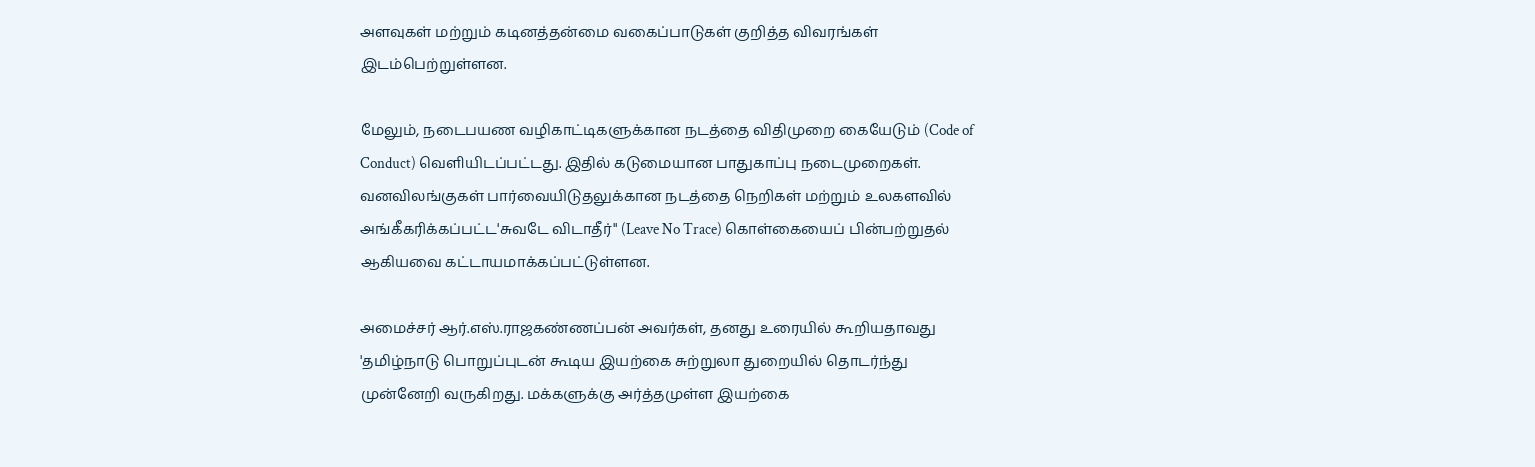அளவுகள் மற்றும் கடினத்தன்மை வகைப்பாடுகள் குறித்த விவரங்கள் இடம்பெற்றுள்ளன.

மேலும், நடைபயண வழிகாட்டிகளுக்கான நடத்தை விதிமுறை கையேடும் (Code of Conduct) வெளியிடப்பட்டது. இதில் கடுமையான பாதுகாப்பு நடைமுறைகள். வனவிலங்குகள் பார்வையிடுதலுக்கான நடத்தை நெறிகள் மற்றும் உலகளவில் அங்கீகரிக்கப்பட்ட'சுவடே விடாதீர்" (Leave No Trace) கொள்கையைப் பின்பற்றுதல் ஆகியவை கட்டாயமாக்கப்பட்டுள்ளன.

அமைச்சர் ஆர்.எஸ்.ராஜகண்ணப்பன் அவர்கள், தனது உரையில் கூறியதாவது 'தமிழ்நாடு பொறுப்புடன் கூடிய இயற்கை சுற்றுலா துறையில் தொடர்ந்து முன்னேறி வருகிறது. மக்களுக்கு அர்த்தமுள்ள இயற்கை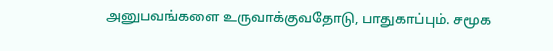அனுபவங்களை உருவாக்குவதோடு, பாதுகாப்பும். சமூக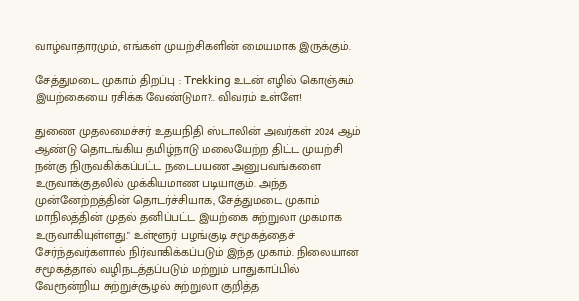வாழ்வாதாரமும், எங்கள் முயற்சிகளின் மையமாக இருக்கும்.

சேத்துமடை முகாம் திறப்பு : Trekking உடன் எழில் கொஞ்சும் இயற்கையை ரசிக்க வேண்டுமா?.. விவரம் உள்ளே!

துணை முதலமைச்சர் உதயநிதி ஸ்டாலின் அவர்கள் 2024 ஆம் ஆண்டு தொடங்கிய தமிழ்நாடு மலையேற்ற திட்ட முயற்சி நன்கு நிருவகிக்கப்பட்ட நடைபயண அனுபவங்களை உருவாக்குதலில் முக்கியமாண படியாகும். அந்த முன்னேற்றத்தின் தொடர்ச்சியாக, சேத்துமடை முகாம் மாநிலத்தின் முதல் தனிப்பட்ட இயற்கை சுற்றுலா முகமாக உருவாகியுள்ளது." உள்ளூர் பழங்குடி சமூகத்தைச் சேர்ந்தவர்களால் நிர்வாகிக்கப்படும் இந்த முகாம். நிலையான சமூகத்தால் வழிநடத்தப்படும் மற்றும் பாதுகாப்பில் வேரூன்றிய சுற்றுச்சூழல் சுற்றுலா குறித்த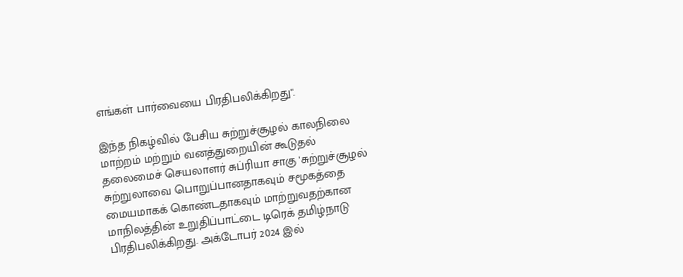எங்கள் பார்வையை பிரதிபலிக்கிறது".

இந்த நிகழ்வில் பேசிய சுற்றுச்சூழல் காலநிலை மாற்றம் மற்றும் வனத்துறையின் கூடுதல் தலைமைச் செயலாளர் சுப்ரியா சாகு 'சுற்றுச்சூழல் சுற்றுலாவை பொறுப்பானதாகவும் சமூகத்தை மையமாகக் கொண்டதாகவும் மாற்றுவதற்கான மாநிலத்தின் உறுதிப்பாட்டை டிரெக் தமிழ்நாடு பிரதிபலிக்கிறது. அக்டோபர் 2024 இல்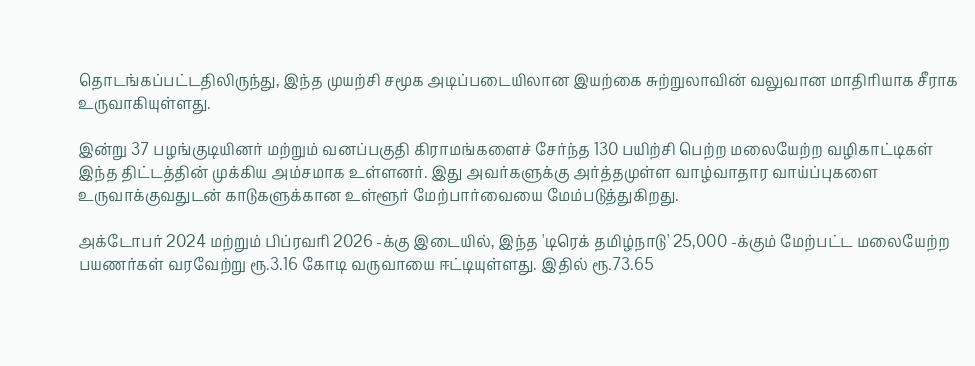தொடங்கப்பட்டதிலிருந்து, இந்த முயற்சி சமூக அடிப்படையிலான இயற்கை சுற்றுலாவின் வலுவான மாதிரியாக சீராக உருவாகியுள்ளது.

இன்று 37 பழங்குடியினர் மற்றும் வனப்பகுதி கிராமங்களைச் சேர்ந்த 130 பயிற்சி பெற்ற மலையேற்ற வழிகாட்டிகள் இந்த திட்டத்தின் முக்கிய அம்சமாக உள்ளனர். இது அவர்களுக்கு அர்த்தமுள்ள வாழ்வாதார வாய்ப்புகளை உருவாக்குவதுடன் காடுகளுக்கான உள்ளூர் மேற்பார்வையை மேம்படுத்துகிறது.

அக்டோபர் 2024 மற்றும் பிப்ரவரி 2026 -க்கு இடையில், இந்த 'டிரெக் தமிழ்நாடு' 25,000 -க்கும் மேற்பட்ட மலையேற்ற பயணர்கள் வரவேற்று ரூ.3.16 கோடி வருவாயை ஈட்டியுள்ளது. இதில் ரூ.73.65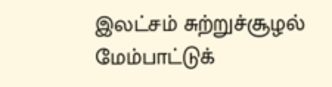இலட்சம் சுற்றுச்சூழல் மேம்பாட்டுக்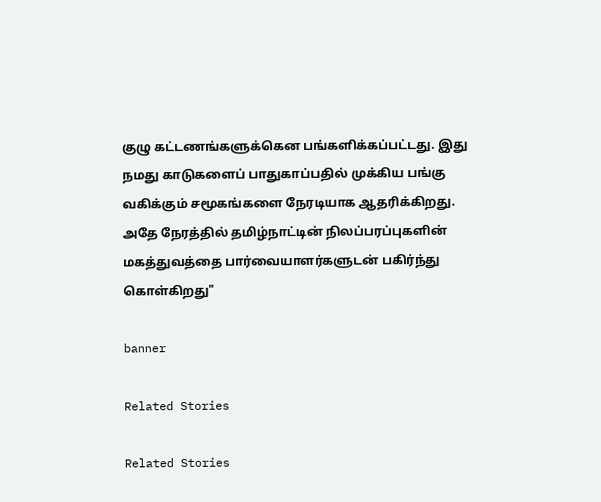குழு கட்டணங்களுக்கென பங்களிக்கப்பட்டது. இது நமது காடுகளைப் பாதுகாப்பதில் முக்கிய பங்கு வகிக்கும் சமூகங்களை நேரடியாக ஆதரிக்கிறது. அதே நேரத்தில் தமிழ்நாட்டின் நிலப்பரப்புகளின் மகத்துவத்தை பார்வையாளர்களுடன் பகிர்ந்து கொள்கிறது"

banner

Related Stories

Related Stories